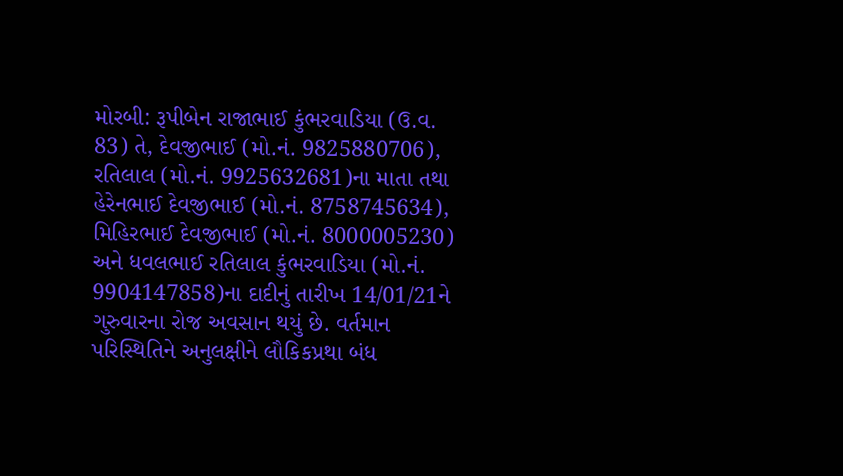મોરબી: રૂપીબેન રાજાભાઈ કુંભરવાડિયા (ઉ.વ. 83) તે, દેવજીભાઈ (મો.નં. 9825880706), રતિલાલ (મો.નં. 9925632681)ના માતા તથા હેરેનભાઈ દેવજીભાઈ (મો.નં. 8758745634), મિહિરભાઈ દેવજીભાઈ (મો.નં. 8000005230) અને ધવલભાઈ રતિલાલ કુંભરવાડિયા (મો.નં. 9904147858)ના દાદીનું તારીખ 14/01/21ને ગુરુવારના રોજ અવસાન થયું છે. વર્તમાન પરિસ્થિતિને અનુલક્ષીને લૌકિકપ્રથા બંધ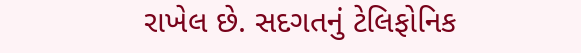રાખેલ છે. સદગતનું ટેલિફોનિક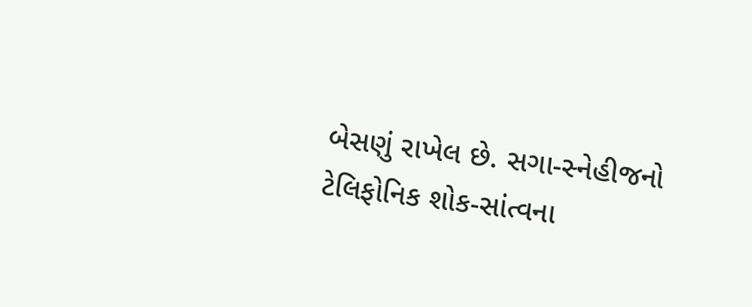બેસણું રાખેલ છે. સગા-સ્નેહીજનો ટેલિફોનિક શોક-સાંત્વના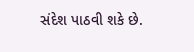સંદેશ પાઠવી શકે છે.